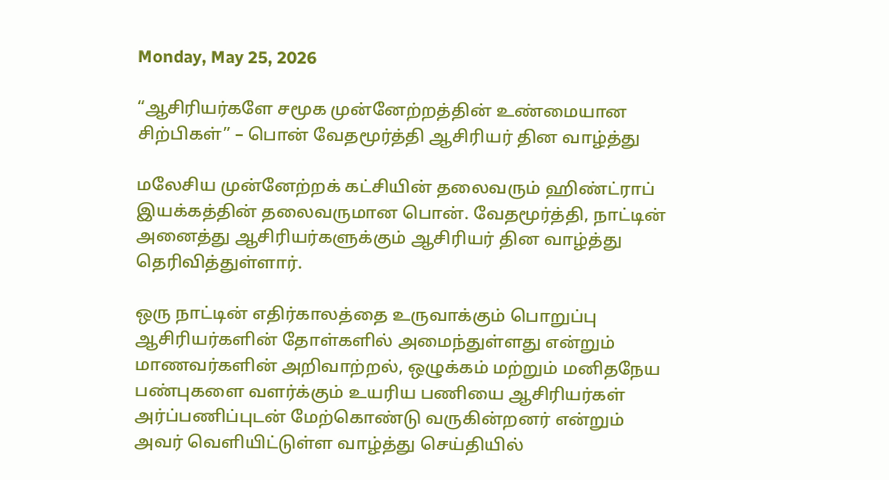Monday, May 25, 2026

“ஆசிரியர்களே சமூக முன்னேற்றத்தின் உண்மையான சிற்பிகள்” – பொன் வேதமூர்த்தி ஆசிரியர் தின வாழ்த்து

மலேசிய முன்னேற்றக் கட்சியின் தலைவரும் ஹிண்ட்ராப் இயக்கத்தின் தலைவருமான பொன். வேதமூர்த்தி, நாட்டின் அனைத்து ஆசிரியர்களுக்கும் ஆசிரியர் தின வாழ்த்து தெரிவித்துள்ளார்.

ஒரு நாட்டின் எதிர்காலத்தை உருவாக்கும் பொறுப்பு ஆசிரியர்களின் தோள்களில் அமைந்துள்ளது என்றும் மாணவர்களின் அறிவாற்றல், ஒழுக்கம் மற்றும் மனிதநேய பண்புகளை வளர்க்கும் உயரிய பணியை ஆசிரியர்கள் அர்ப்பணிப்புடன் மேற்கொண்டு வருகின்றனர் என்றும்
அவர் வெளியிட்டுள்ள வாழ்த்து செய்தியில்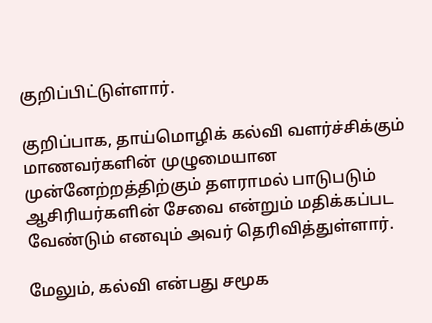குறிப்பிட்டுள்ளார்.

குறிப்பாக, தாய்மொழிக் கல்வி வளர்ச்சிக்கும் மாணவர்களின் முழுமையான முன்னேற்றத்திற்கும் தளராமல் பாடுபடும் ஆசிரியர்களின் சேவை என்றும் மதிக்கப்பட வேண்டும் எனவும் அவர் தெரிவித்துள்ளார்.

மேலும், கல்வி என்பது சமூக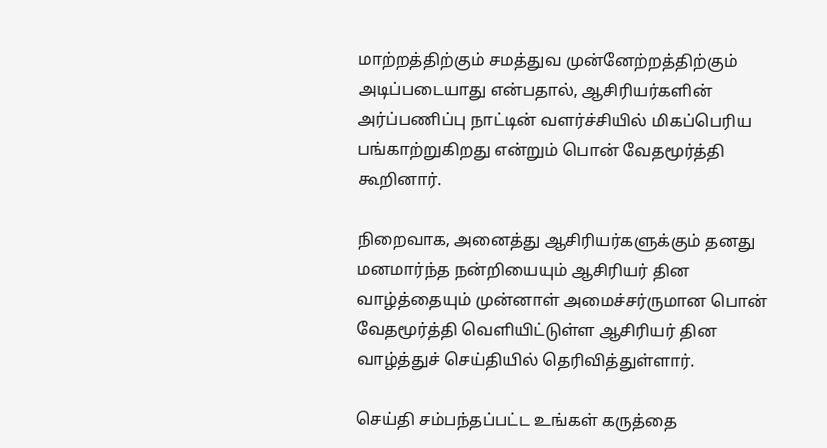மாற்றத்திற்கும் சமத்துவ முன்னேற்றத்திற்கும் அடிப்படையாது என்பதால், ஆசிரியர்களின் அர்ப்பணிப்பு நாட்டின் வளர்ச்சியில் மிகப்பெரிய பங்காற்றுகிறது என்றும் பொன் வேதமூர்த்தி கூறினார்.

நிறைவாக, அனைத்து ஆசிரியர்களுக்கும் தனது மனமார்ந்த நன்றியையும் ஆசிரியர் தின வாழ்த்தையும் முன்னாள் அமைச்சர்ருமான பொன் வேதமூர்த்தி வெளியிட்டுள்ள ஆசிரியர் தின வாழ்த்துச் செய்தியில் தெரிவித்துள்ளார்.

செய்தி சம்பந்தப்பட்ட உங்கள் கருத்தை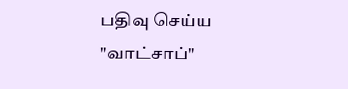பதிவு செய்ய "வாட்சாப்"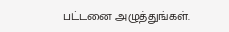பட்டனை அழுத்துங்கள்.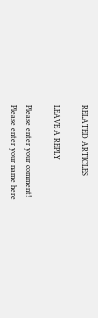RELATED ARTICLES

LEAVE A REPLY

Please enter your comment!
Please enter your name here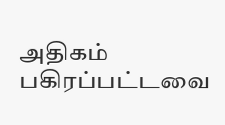அதிகம் பகிரப்பட்டவை